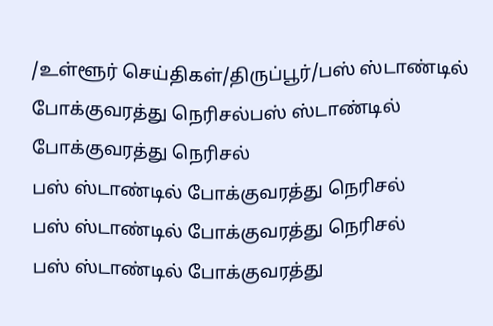/உள்ளூர் செய்திகள்/திருப்பூர்/பஸ் ஸ்டாண்டில் போக்குவரத்து நெரிசல்பஸ் ஸ்டாண்டில் போக்குவரத்து நெரிசல்
பஸ் ஸ்டாண்டில் போக்குவரத்து நெரிசல்
பஸ் ஸ்டாண்டில் போக்குவரத்து நெரிசல்
பஸ் ஸ்டாண்டில் போக்குவரத்து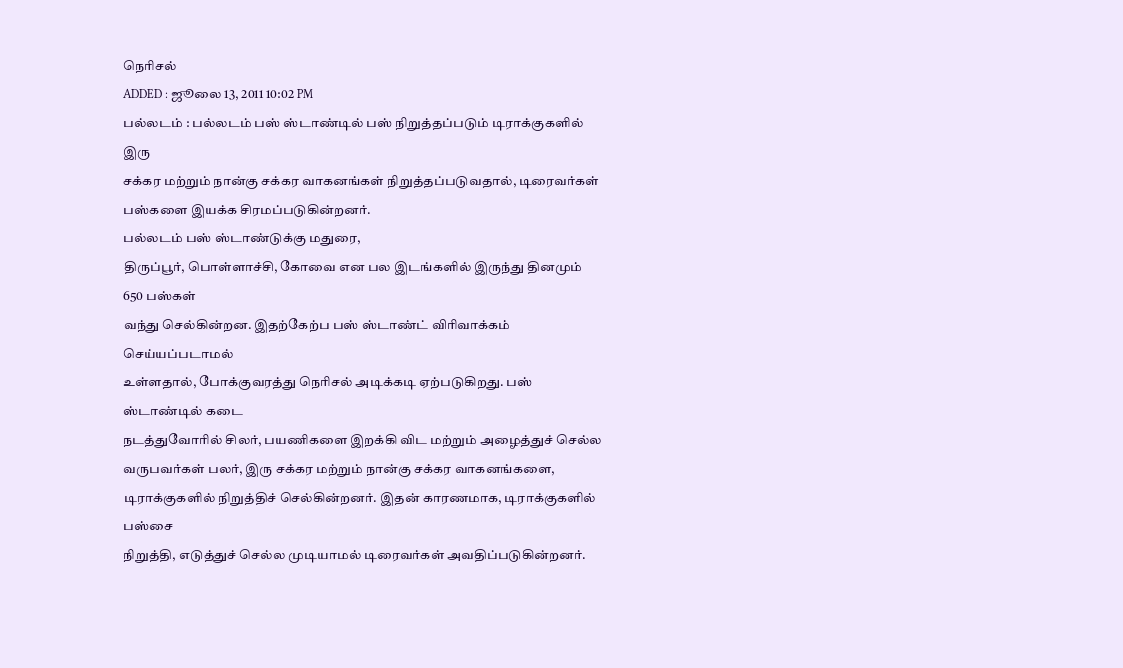நெரிசல்
ADDED : ஜூலை 13, 2011 10:02 PM
பல்லடம் : பல்லடம் பஸ் ஸ்டாண்டில் பஸ் நிறுத்தப்படும் டிராக்குகளில் இரு
சக்கர மற்றும் நான்கு சக்கர வாகனங்கள் நிறுத்தப்படுவதால், டிரைவர்கள்
பஸ்களை இயக்க சிரமப்படுகின்றனர்.
பல்லடம் பஸ் ஸ்டாண்டுக்கு மதுரை,
திருப்பூர், பொள்ளாச்சி, கோவை என பல இடங்களில் இருந்து தினமும் 650 பஸ்கள்
வந்து செல்கின்றன. இதற்கேற்ப பஸ் ஸ்டாண்ட் விரிவாக்கம் செய்யப்படாமல்
உள்ளதால், போக்குவரத்து நெரிசல் அடிக்கடி ஏற்படுகிறது. பஸ் ஸ்டாண்டில் கடை
நடத்துவோரில் சிலர், பயணிகளை இறக்கி விட மற்றும் அழைத்துச் செல்ல
வருபவர்கள் பலர், இரு சக்கர மற்றும் நான்கு சக்கர வாகனங்களை,
டிராக்குகளில் நிறுத்திச் செல்கின்றனர். இதன் காரணமாக, டிராக்குகளில் பஸ்சை
நிறுத்தி, எடுத்துச் செல்ல முடியாமல் டிரைவர்கள் அவதிப்படுகின்றனர்.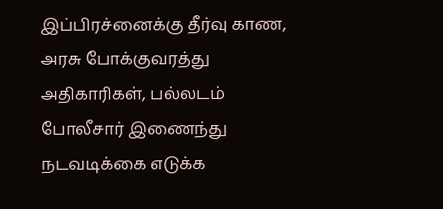இப்பிரச்னைக்கு தீர்வு காண, அரசு போக்குவரத்து அதிகாரிகள், பல்லடம்
போலீசார் இணைந்து நடவடிக்கை எடுக்க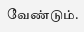வேண்டும்.